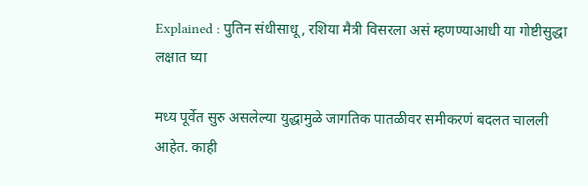Explained : पुतिन संधीसाधू, रशिया मैत्री विसरला असं म्हणण्याआधी या गोष्टीसुद्धा लक्षात घ्या

मध्य पूर्वेत सुरु असलेल्या युद्धामुळे जागतिक पातळीवर समीकरणं बदलत चालली आहेत. काही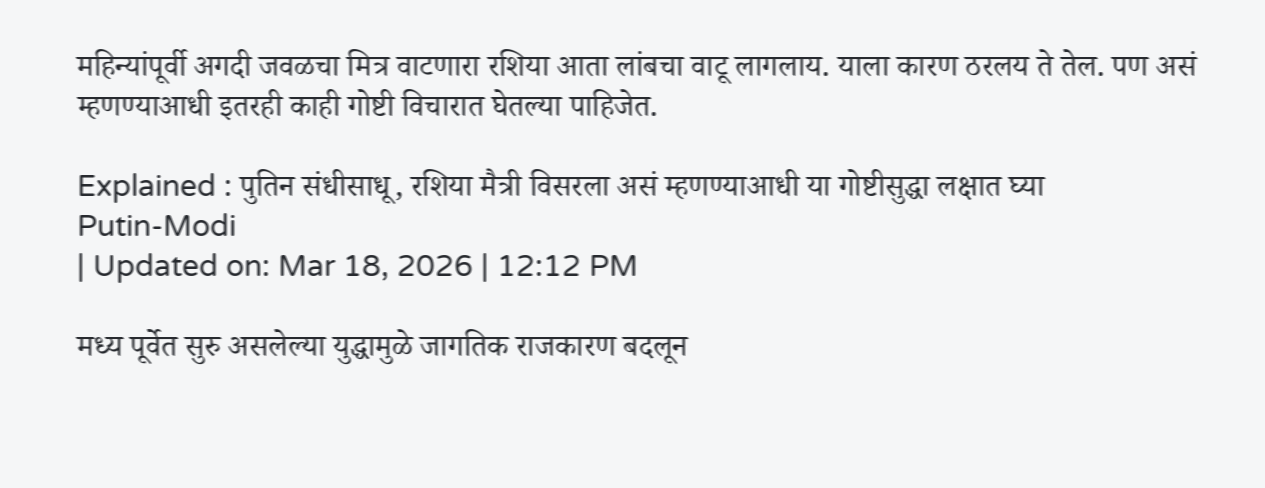महिन्यांपूर्वी अगदी जवळचा मित्र वाटणारा रशिया आता लांबचा वाटू लागलाय. याला कारण ठरलय ते तेल. पण असं म्हणण्याआधी इतरही काही गोष्टी विचारात घेतल्या पाहिजेत.

Explained : पुतिन संधीसाधू, रशिया मैत्री विसरला असं म्हणण्याआधी या गोष्टीसुद्धा लक्षात घ्या
Putin-Modi
| Updated on: Mar 18, 2026 | 12:12 PM

मध्य पूर्वेत सुरु असलेल्या युद्धामुळे जागतिक राजकारण बदलून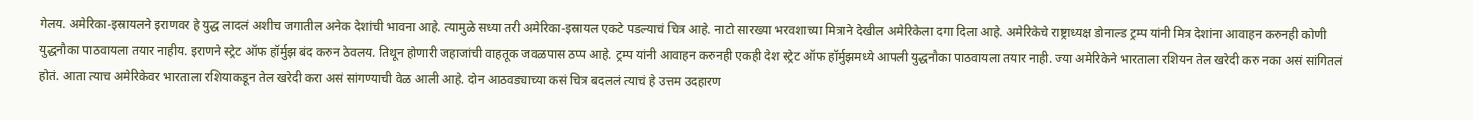गेलय. अमेरिका-इस्रायलने इराणवर हे युद्ध लादलं अशीच जगातील अनेक देशांची भावना आहे. त्यामुळे सध्या तरी अमेरिका-इस्रायल एकटे पडल्याचं चित्र आहे. नाटो सारख्या भरवशाच्या मित्राने देखील अमेरिकेला दगा दिला आहे. अमेरिकेचे राष्ट्राध्यक्ष डोनाल्ड ट्रम्प यांनी मित्र देशांना आवाहन करुनही कोणी युद्धनौका पाठवायला तयार नाहीय. इराणने स्ट्रेट ऑफ हॉर्मुझ बंद करुन ठेवलय. तिथून होणारी जहाजांची वाहतूक जवळपास ठप्प आहे. ट्रम्प यांनी आवाहन करुनही एकही देश स्ट्रेट ऑफ हॉर्मुझमध्ये आपली युद्धनौका पाठवायला तयार नाही. ज्या अमेरिकेने भारताला रशियन तेल खरेदी करु नका असं सांगितलं होतं. आता त्याच अमेरिकेवर भारताला रशियाकडून तेल खरेदी करा असं सांगण्याची वेळ आली आहे. दोन आठवड्याच्या कसं चित्र बदललं त्याचं हे उत्तम उदहारण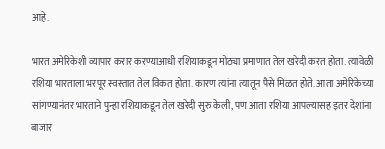आहे.

भारत अमेरिकेशी व्यापार करार करण्याआधी रशियाकडून मोठ्या प्रमाणात तेल खरेदी करत होता. त्यावेळी रशिया भारताला भरपूर स्वस्तात तेल विकत होता. कारण त्यांना त्यातून पैसे मिळत होते. आता अमेरिकेच्या सांगण्यानंतर भारताने पुन्हा रशियाकडून तेल खरेदी सुरु केली, पण आता रशिया आपल्यासह इतर देशांना बाजार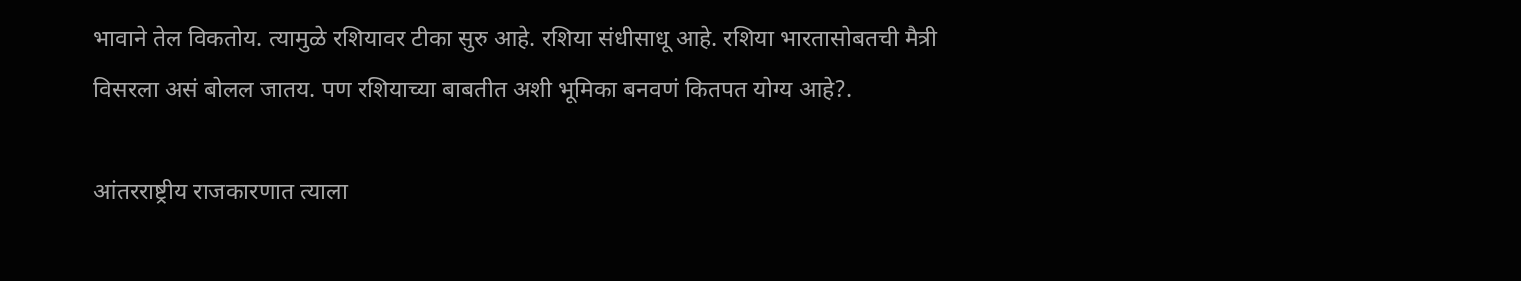भावाने तेल विकतोय. त्यामुळे रशियावर टीका सुरु आहे. रशिया संधीसाधू आहे. रशिया भारतासोबतची मैत्री विसरला असं बोलल जातय. पण रशियाच्या बाबतीत अशी भूमिका बनवणं कितपत योग्य आहे?.

आंतरराष्ट्रीय राजकारणात त्याला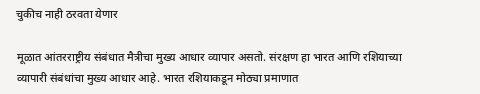चुकीच नाही ठरवता येणार

मूळात आंतरराष्ट्रीय संबंधात मैत्रीचा मुख्य आधार व्यापार असतो. संरक्षण हा भारत आणि रशियाच्या व्यापारी संबंधांचा मुख्य आधार आहे. भारत रशियाकडून मोठ्या प्रमाणात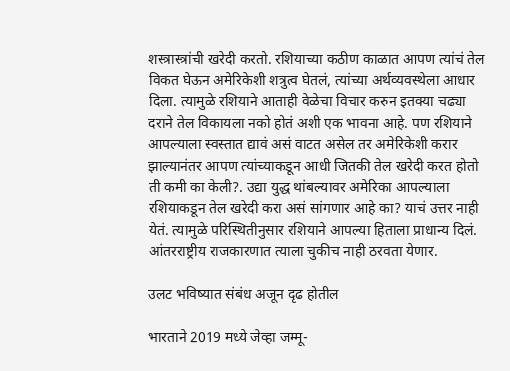शस्त्रास्त्रांची खरेदी करतो. रशियाच्या कठीण काळात आपण त्यांचं तेल विकत घेऊन अमेरिकेशी शत्रुत्व घेतलं, त्यांच्या अर्थव्यवस्थेला आधार दिला. त्यामुळे रशियाने आताही वेळेचा विचार करुन इतक्या चढ्या दराने तेल विकायला नको होतं अशी एक भावना आहे. पण रशियाने आपल्याला स्वस्तात द्यावं असं वाटत असेल तर अमेरिकेशी करार झाल्यानंतर आपण त्यांच्याकडून आधी जितकी तेल खरेदी करत होतो ती कमी का केली?. उद्या युद्ध थांबल्यावर अमेरिका आपल्याला रशियाकडून तेल खरेदी करा असं सांगणार आहे का? याचं उत्तर नाही येतं. त्यामुळे परिस्थितीनुसार रशियाने आपल्या हिताला प्राधान्य दिलं. आंतरराष्ट्रीय राजकारणात त्याला चुकीच नाही ठरवता येणार.

उलट भविष्यात संबंध अजून दृढ होतील

भारताने 2019 मध्ये जेव्हा जम्मू-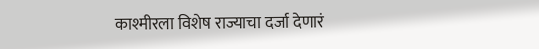काश्मीरला विशेष राज्याचा दर्जा देणारं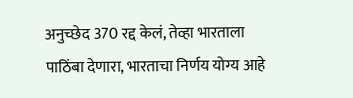अनुच्छेद 370 रद्द केलं, तेव्हा भारताला पाठिंबा देणारा, भारताचा निर्णय योग्य आहे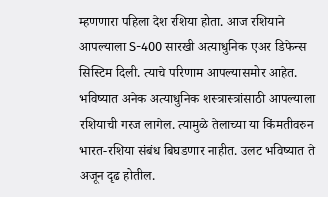म्हणणारा पहिला देश रशिया होता. आज रशियाने आपल्याला S-400 सारखी अत्याधुनिक एअर डिफेन्स सिस्टिम दिली. त्याचे परिणाम आपल्यासमोर आहेत. भविष्यात अनेक अत्याधुनिक शस्त्रास्त्रांसाठी आपल्याला रशियाची गरज लागेल. त्यामुळे तेलाच्या या किंमतीवरुन भारत-रशिया संबंध बिघडणार नाहीत. उलट भविष्यात ते अजून दृढ होतील.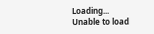Loading...
Unable to load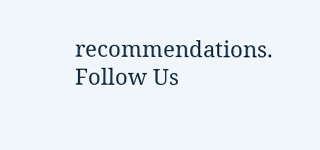recommendations.
Follow Us